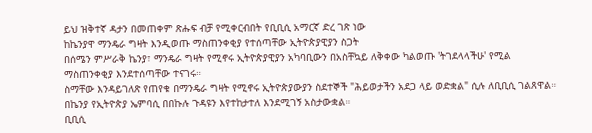ይህ ዝቅተኛ ዳታን በመጠቀም ጽሑፍ ብቻ የሚቀርብበት የቢቢሲ አማርኛ ድረ ገጽ ነው
ከኬንያዋ ማንዴራ ግዛት እንዲወጡ ማስጠንቀቂያ የተሰጣቸው ኢትዮጵያዊያን ስጋት
በሰሜን ምሥራቅ ኬንያ፣ ማንዴራ ግዛት የሚኖሩ ኢትዮጵያዊያን አካባቢውን በአስቸኳይ ለቅቀው ካልወጡ 'ትገደላላችሁ' የሚል ማስጠንቀቂያ እንደተሰጣቸው ተናገሩ።
ስማቸው እንዳይገለጽ የጠየቁ በማንዴራ ግዛት የሚኖሩ ኢትዮጵያውያን ስደተኞች "ሕይወታችን አደጋ ላይ ወድቋል" ሲሉ ለቢቢሲ ገልጸዋል።
በኬንያ የኢትዮጵያ ኤምባሲ በበኩሉ ጉዳዩን እየተከታተለ እንደሚገኝ አስታውቋል።
ቢቢሲ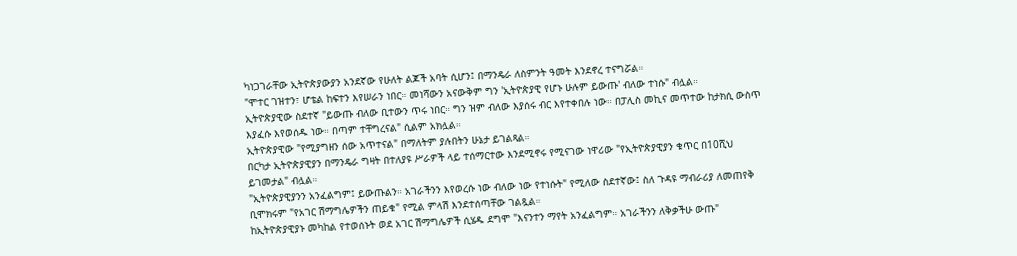ካነጋገራቸው ኢትዮጵያውያን አንደኛው የሁለት ልጆች አባት ሲሆን፤ በማንዴራ ለስምንት ዓመት እንደኖረ ተናግሯል።
"ሞተር ገዝተን፣ ሆቴል ከፍተን እየሠራን ነበር። መነሻውን አናውቅም ግን 'ኢትዮጵያዊ የሆኑ ሁሉም ይውጡ' ብለው ተነሱ" ብሏል።
ኢትዮጵያዊው ስደተኛ "ይውጡ ብለው ቢተውን ጥሩ ነበር። ግን ዝም ብለው እያሰሩ ብር እየተቀበሉ ነው። በፓሊስ መኪና መጥተው ከታክሲ ውስጥ እያፈሱ እየወሰዱ ነው። በጣም ተቸግረናል" ሲልም አክሏል።
ኢትዮጵያዊው "የሚያግዘን ሰው አጥተናል" በማለትም ያሉበትን ሁኔታ ይገልጻል።
በርካታ ኢትዮጵያዊያን በማንዴራ ግዛት በተለያዩ ሥራዎች ላይ ተሰማርተው እንደሚኖሩ የሚናገው ነዋሪው "የኢትዮጵያዊያን ቁጥር በ10ሺህ ይገመታል" ብሏል።
"ኢትዮጵያዊያንን አንፈልግም፤ ይውጡልን። አገራችንን እየወረሱ ነው ብለው ነው የተነሱት" የሚለው ስደተኛው፤ ስለ ጉዳዩ ማብራሪያ ለመጠየቅ ቢሞክሩም "የአገር ሽማግሌዎችን ጠይቁ" የሚል ምላሽ እንደተሰጣቸው ገልጿል።
ከኢትዮጵያዊያኑ መካከል የተወሰኑት ወደ አገር ሽማግሌዎች ሲሄዱ ደግሞ "እናንተን ማየት አንፈልግም። አገራችንን ለቅቃችሁ ውጡ"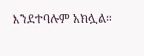እንደተባሉም አክሏል።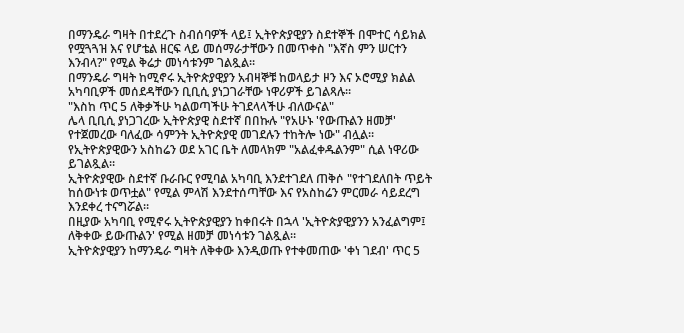በማንዴራ ግዛት በተደረጉ ስብሰባዎች ላይ፤ ኢትዮጵያዊያን ስደተኞች በሞተር ሳይክል የሟጓጓዝ እና የሆቴል ዘርፍ ላይ መሰማራታቸውን በመጥቀስ "እኛስ ምን ሠርተን እንብላ?" የሚል ቅሬታ መነሳቱንም ገልጿል።
በማንዴራ ግዛት ከሚኖሩ ኢትዮጵያዊያን አብዛኞቹ ከወላይታ ዞን እና ኦሮሚያ ክልል አካባቢዎች መሰደዳቸውን ቢቢሲ ያነጋገራቸው ነዋሪዎች ይገልጻሉ።
"እስከ ጥር 5 ለቅቃችሁ ካልወጣችሁ ትገደላላችሁ ብለውናል"
ሌላ ቢቢሲ ያነጋገረው ኢትዮጵያዊ ስደተኛ በበኩሉ "የአሁኑ 'የውጡልን ዘመቻ' የተጀመረው ባለፈው ሳምንት ኢትዮጵያዊ መገደሉን ተከትሎ ነው" ብሏል።
የኢትዮጵያዊውን አስከሬን ወደ አገር ቤት ለመላክም "አልፈቀዱልንም" ሲል ነዋሪው ይገልጿል።
ኢትዮጵያዊው ስደተኛ ቡራቡር የሚባል አካባቢ እንደተገደለ ጠቅሶ "የተገደለበት ጥይት ከሰውነቱ ወጥቷል" የሚል ምላሽ እንደተሰጣቸው እና የአስከሬን ምርመራ ሳይደረግ እንደቀረ ተናግሯል።
በዚያው አካባቢ የሚኖሩ ኢትዮጵያዊያን ከቀበሩት በኋላ 'ኢትዮጵያዊያንን አንፈልግም፤ ለቅቀው ይውጡልን' የሚል ዘመቻ መነሳቱን ገልጿል።
ኢትዮጵያዊያን ከማንዴራ ግዛት ለቅቀው እንዲወጡ የተቀመጠው 'ቀነ ገደብ' ጥር 5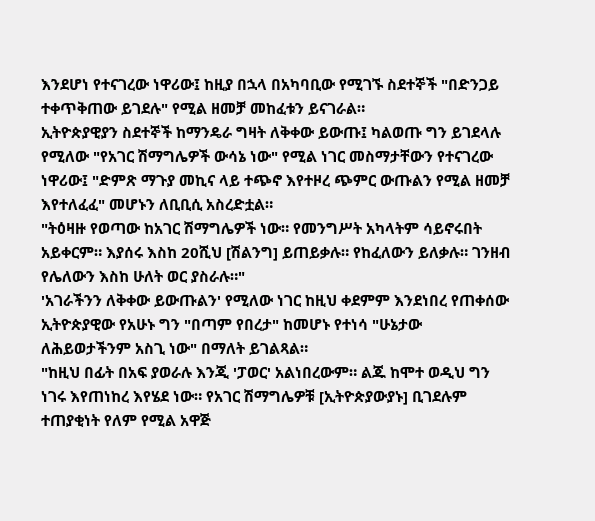እንደሆነ የተናገረው ነዋሪው፤ ከዚያ በኋላ በአካባቢው የሚገኙ ስደተኞች "በድንጋይ ተቀጥቅጠው ይገደሉ" የሚል ዘመቻ መከፈቱን ይናገራል።
ኢትዮጵያዊያን ስደተኞች ከማንዴራ ግዛት ለቅቀው ይውጡ፤ ካልወጡ ግን ይገደላሉ የሚለው "የአገር ሽማግሌዎች ውሳኔ ነው" የሚል ነገር መስማታቸውን የተናገረው ነዋሪው፤ "ድምጽ ማጉያ መኪና ላይ ተጭኖ እየተዞረ ጭምር ውጡልን የሚል ዘመቻ እየተለፈፈ" መሆኑን ለቢቢሲ አስረድቷል።
"ትዕዛዙ የወጣው ከአገር ሽማግሌዎች ነው። የመንግሥት አካላትም ሳይኖሩበት አይቀርም። እያሰሩ እስከ 20ሺህ [ሽልንግ] ይጠይቃሉ። የከፈለውን ይለቃሉ። ገንዘብ የሌለውን እስከ ሁለት ወር ያስራሉ።"
'አገራችንን ለቅቀው ይውጡልን' የሚለው ነገር ከዚህ ቀደምም እንደነበረ የጠቀሰው ኢትዮጵያዊው የአሁኑ ግን "በጣም የበረታ" ከመሆኑ የተነሳ "ሁኔታው ለሕይወታችንም አስጊ ነው" በማለት ይገልጻል።
"ከዚህ በፊት በአፍ ያወራሉ እንጂ 'ፓወር' አልነበረውም። ልጁ ከሞተ ወዲህ ግን ነገሩ እየጠነከረ እየሄደ ነው። የአገር ሽማግሌዎቹ [ኢትዮጵያውያኑ] ቢገደሉም ተጠያቂነት የለም የሚል አዋጅ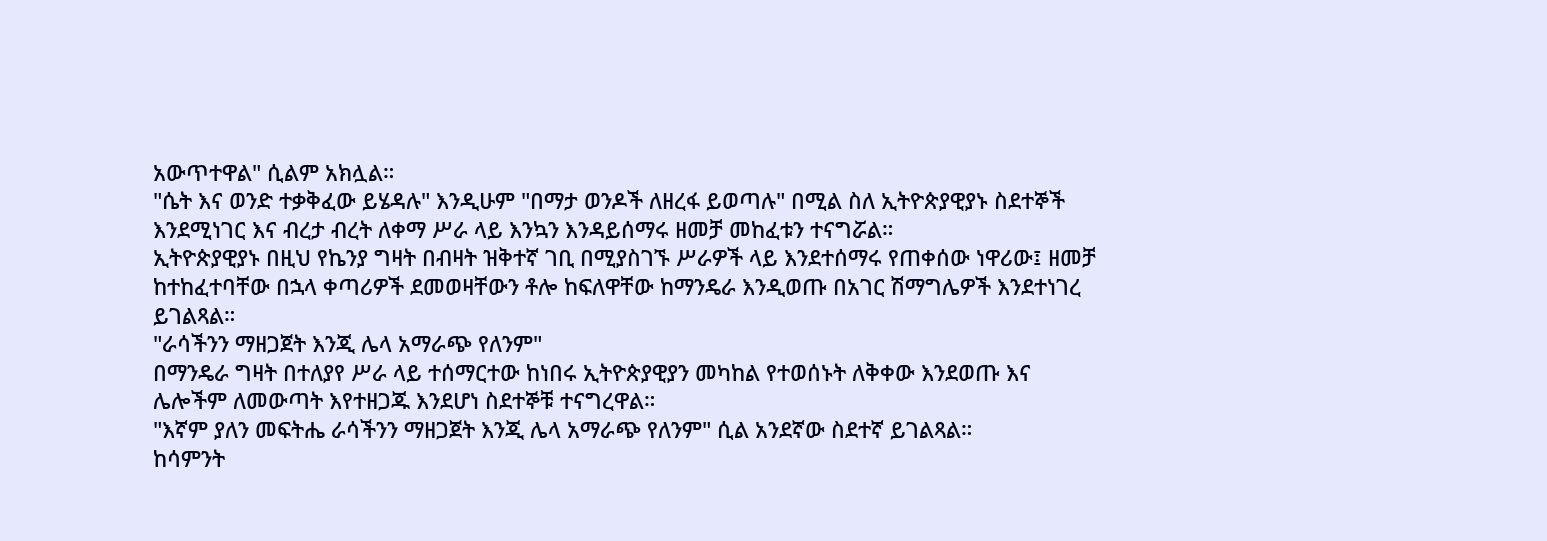አውጥተዋል" ሲልም አክሏል።
"ሴት እና ወንድ ተቃቅፈው ይሄዳሉ" እንዲሁም "በማታ ወንዶች ለዘረፋ ይወጣሉ" በሚል ስለ ኢትዮጵያዊያኑ ስደተኞች እንደሚነገር እና ብረታ ብረት ለቀማ ሥራ ላይ እንኳን እንዳይሰማሩ ዘመቻ መከፈቱን ተናግሯል።
ኢትዮጵያዊያኑ በዚህ የኬንያ ግዛት በብዛት ዝቅተኛ ገቢ በሚያስገኙ ሥራዎች ላይ እንደተሰማሩ የጠቀሰው ነዋሪው፤ ዘመቻ ከተከፈተባቸው በኋላ ቀጣሪዎች ደመወዛቸውን ቶሎ ከፍለዋቸው ከማንዴራ እንዲወጡ በአገር ሽማግሌዎች እንደተነገረ ይገልጻል።
"ራሳችንን ማዘጋጀት እንጂ ሌላ አማራጭ የለንም"
በማንዴራ ግዛት በተለያየ ሥራ ላይ ተሰማርተው ከነበሩ ኢትዮጵያዊያን መካከል የተወሰኑት ለቅቀው እንደወጡ እና ሌሎችም ለመውጣት እየተዘጋጁ እንደሆነ ስደተኞቹ ተናግረዋል።
"እኛም ያለን መፍትሔ ራሳችንን ማዘጋጀት እንጂ ሌላ አማራጭ የለንም" ሲል አንደኛው ስደተኛ ይገልጻል።
ከሳምንት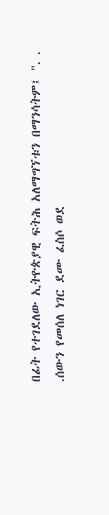በፊት የተገደለው ኢትዮጵያዊ ፍትሕ አለማግኘቱን በማንሳትም፤ ". . .ሰውን የመሰለ ነገር ደሙ ፈስሶ ወደ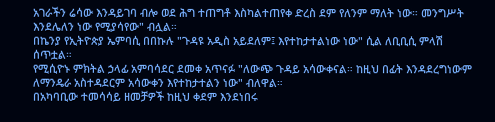አገራችን ሬሳው እንዳይገባ ብሎ ወደ ሕግ ተጠግቶ እስካልተጠየቀ ድረስ ደም የለንም ማለት ነው። መንግሥት እንደሌለን ነው የሚያሳየው" ብሏል።
በኬንያ የኢትዮጵያ ኤምባሲ በበኩሉ "ጉዳዩ አዲስ አይደለም፤ እየተከታተልነው ነው" ሲል ለቢቢሲ ምላሽ ሰጥቷል።
የሚሲዮኑ ምክትል ኃላፊ አምባሳደር ደመቀ አጥናፉ "ለውጭ ጉዳይ አሳውቀናል። ከዚህ በፊት እንዳደረግነውም ለማንዴራ አስተዳደርም አሳውቀን እየተከታተልን ነው" ብለዋል።
በአካባቢው ተመሳሳይ ዘመቻዎች ከዚህ ቀደም እንደነበሩ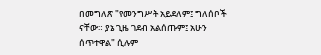በመግለጽ "የመንግሥት አይደለም፤ ግለሰቦች ናቸው። ያኔ ጊዜ ገደብ አልሰጡም፤ አሁን ሰጥተዋል" ሲሉም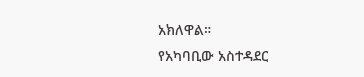አክለዋል።
የአካባቢው አስተዳደር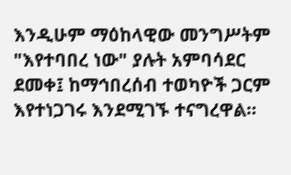እንዲሁም ማዕከላዊው መንግሥትም "እየተባበረ ነው" ያሉት አምባሳደር ደመቀ፤ ከማኅበረሰብ ተወካዮች ጋርም እየተነጋገሩ እንደሚገኙ ተናግረዋል።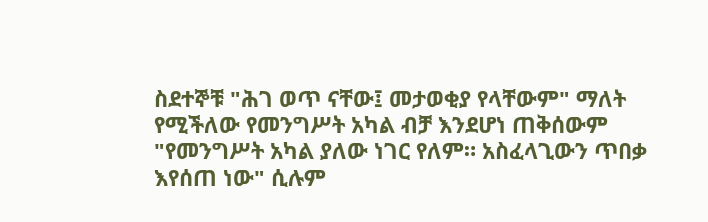ስደተኞቹ "ሕገ ወጥ ናቸው፤ መታወቂያ የላቸውም" ማለት የሚችለው የመንግሥት አካል ብቻ እንደሆነ ጠቅሰውም "የመንግሥት አካል ያለው ነገር የለም። አስፈላጊውን ጥበቃ እየሰጠ ነው" ሲሉም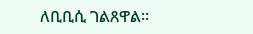ለቢቢሲ ገልጸዋል።